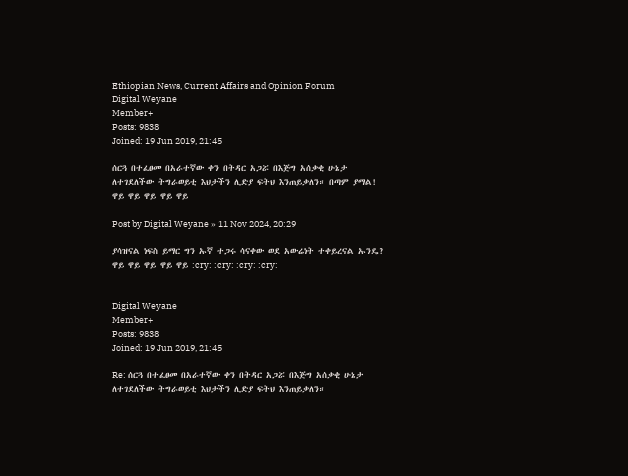Ethiopian News, Current Affairs and Opinion Forum
Digital Weyane
Member+
Posts: 9838
Joined: 19 Jun 2019, 21:45

ሰርጓ በተፈፀመ በአራተኛው ቀን በትዳር አጋሯ በእጅግ አሰቃቂ ሁኔታ ለተገደለችው ትግራወይቲ እህታችን ሊድያ ፍትህ እንጠይቃለን። በጣም ያማል! ዋይ ዋይ ዋይ ዋይ ዋይ

Post by Digital Weyane » 11 Nov 2024, 20:29

ያሳዝናል ነፍስ ይማር ግን ኡኛ ተጋሩ ሳናቀው ወደ አውሬነት ተቀይረናል ኡንዴ? ዋይ ዋይ ዋይ ዋይ ዋይ :cry: :cry: :cry: :cry:


Digital Weyane
Member+
Posts: 9838
Joined: 19 Jun 2019, 21:45

Re: ሰርጓ በተፈፀመ በአራተኛው ቀን በትዳር አጋሯ በእጅግ አሰቃቂ ሁኔታ ለተገደለችው ትግራወይቲ እህታችን ሊድያ ፍትህ እንጠይቃለን።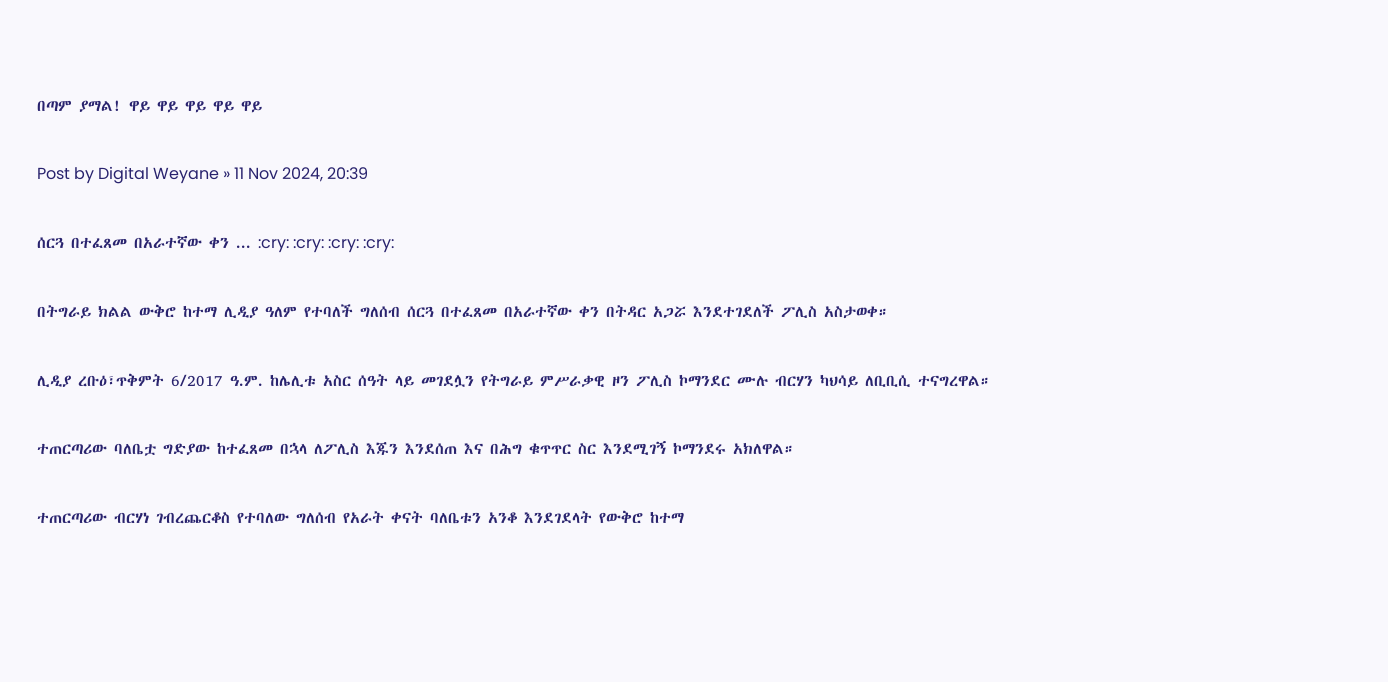በጣም ያማል! ዋይ ዋይ ዋይ ዋይ ዋይ

Post by Digital Weyane » 11 Nov 2024, 20:39

ሰርጓ በተፈጸመ በአራተኛው ቀን ... :cry: :cry: :cry: :cry:

በትግራይ ክልል ውቅሮ ከተማ ሊዲያ ዓለም የተባለች ግለሰብ ሰርጓ በተፈጸመ በአራተኛው ቀን በትዳር አጋሯ እንደተገደለች ፖሊስ አስታወቀ።

ሊዲያ ረቡዕ፣ጥቅምት 6/2017 ዓ.ም. ከሌሊቱ አስር ሰዓት ላይ መገደሏን የትግራይ ምሥራቃዊ ዞን ፖሊስ ኮማንደር ሙሉ ብርሃን ካህሳይ ለቢቢሲ ተናግረዋል።

ተጠርጣሪው ባለቤቷ ግድያው ከተፈጸመ በኋላ ለፖሊስ እጁን እንደሰጠ እና በሕግ ቁጥጥር ስር እንደሚገኝ ኮማንደሩ አክለዋል።

ተጠርጣሪው ብርሃነ ገብረጨርቆስ የተባለው ግለሰብ የአራት ቀናት ባለቤቱን አንቆ እንደገደላት የውቅሮ ከተማ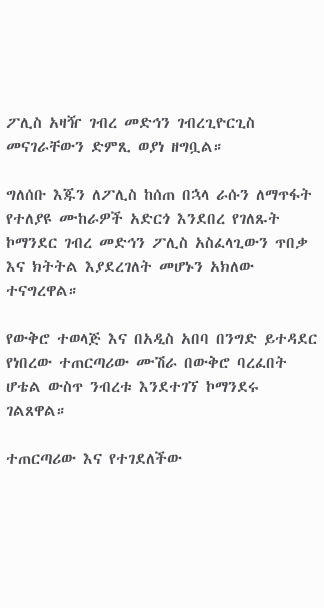ፖሊስ አዛዥ ገብረ መድኅን ገብረጊዮርጊስ መናገራቸውን ድምጺ ወያነ ዘግቧል።

ግለሰቡ እጁን ለፖሊስ ከሰጠ በኋላ ራሱን ለማጥፋት የተለያዩ ሙከራዎች አድርጎ እንደበረ የገለጹት ኮማንደር ገብረ መድኅን ፖሊስ አስፈላጊውን ጥበቃ እና ክትትል እያደረገለት መሆኑን አክለው ተናግረዋል።

የውቅሮ ተወላጅ እና በአዲስ አበባ በንግድ ይተዳደር የነበረው ተጠርጣሪው ሙሽራ በውቅሮ ባረፈበት ሆቴል ውስጥ ንብረቱ እንደተገኘ ኮማንደሩ ገልጸዋል።

ተጠርጣሪው እና የተገደለችው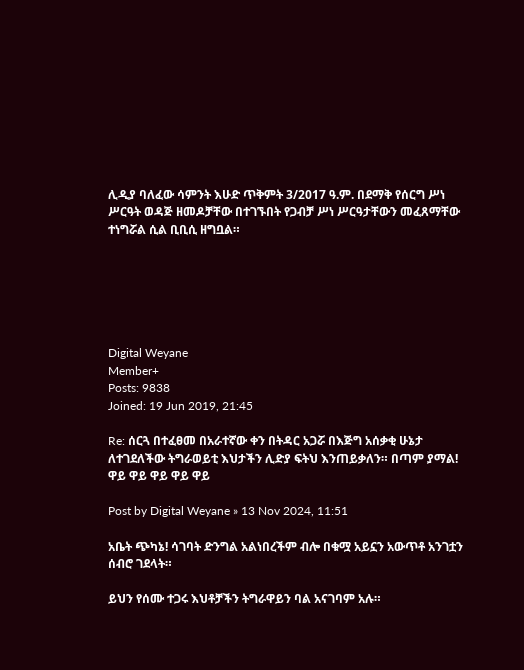ሊዲያ ባለፈው ሳምንት እሁድ ጥቅምት 3/2017 ዓ.ም. በደማቅ የሰርግ ሥነ ሥርዓት ወዳጅ ዘመዶቻቸው በተገኙበት የጋብቻ ሥነ ሥርዓታቸውን መፈጸማቸው ተነግሯል ሲል ቢቢሲ ዘግቧል።






Digital Weyane
Member+
Posts: 9838
Joined: 19 Jun 2019, 21:45

Re: ሰርጓ በተፈፀመ በአራተኛው ቀን በትዳር አጋሯ በእጅግ አሰቃቂ ሁኔታ ለተገደለችው ትግራወይቲ እህታችን ሊድያ ፍትህ እንጠይቃለን። በጣም ያማል! ዋይ ዋይ ዋይ ዋይ ዋይ

Post by Digital Weyane » 13 Nov 2024, 11:51

አቤት ጭካኔ! ሳገባት ድንግል አልነበረችም ብሎ በቁሟ አይኗን አውጥቶ አንገቷን ሰብሮ ገደላት።

ይህን የሰሙ ተጋሩ እህቶቻችን ትግራዋይን ባል አናገባም አሉ።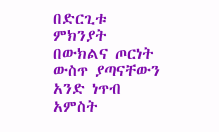በድርጊቱ ምክንያት በውክልና ጦርነት ውስጥ ያጣናቸውን አንድ ነጥብ አምስት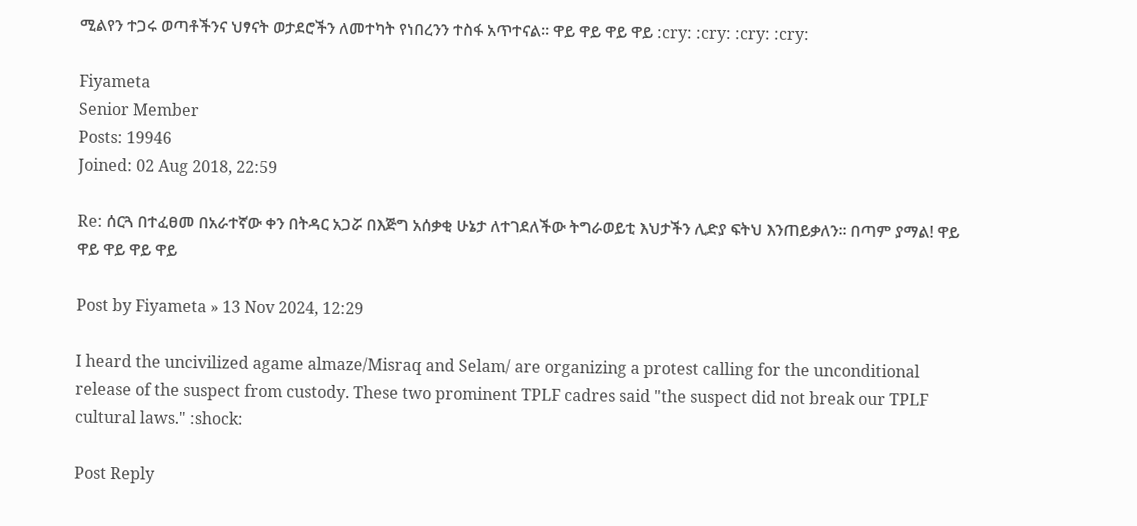ሚልየን ተጋሩ ወጣቶችንና ህፃናት ወታደሮችን ለመተካት የነበረንን ተስፋ አጥተናል። ዋይ ዋይ ዋይ ዋይ :cry: :cry: :cry: :cry:

Fiyameta
Senior Member
Posts: 19946
Joined: 02 Aug 2018, 22:59

Re: ሰርጓ በተፈፀመ በአራተኛው ቀን በትዳር አጋሯ በእጅግ አሰቃቂ ሁኔታ ለተገደለችው ትግራወይቲ እህታችን ሊድያ ፍትህ እንጠይቃለን። በጣም ያማል! ዋይ ዋይ ዋይ ዋይ ዋይ

Post by Fiyameta » 13 Nov 2024, 12:29

I heard the uncivilized agame almaze/Misraq and Selam/ are organizing a protest calling for the unconditional release of the suspect from custody. These two prominent TPLF cadres said "the suspect did not break our TPLF cultural laws." :shock:

Post Reply